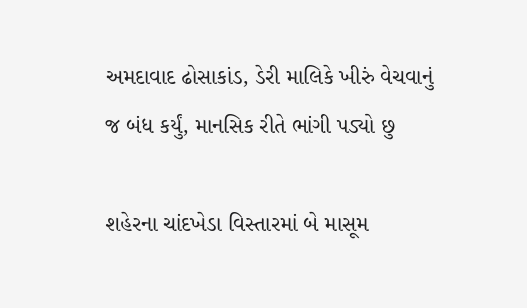અમદાવાદ ઢોસાકાંડ, ડેરી માલિકે ખીરું વેચવાનું જ બંધ કર્યું, માનસિક રીતે ભાંગી પડ્યો છુ

શહેરના ચાંદખેડા વિસ્તારમાં બે માસૂમ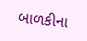બાળકીના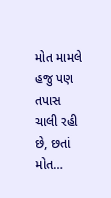મોત મામલે હજુ પણ તપાસ ચાલી રહી છે, છતાં મોત…